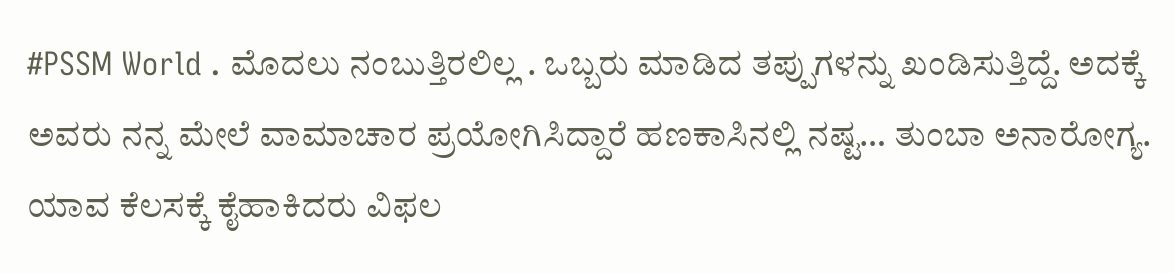#PSSM World . ಮೊದಲು ನಂಬುತ್ತಿರಲಿಲ್ಲ . ಒಬ್ಬರು ಮಾಡಿದ ತಪ್ಪುಗಳನ್ನು ಖಂಡಿಸುತ್ತಿದ್ದೆ. ಅದಕ್ಕೆ ಅವರು ನನ್ನ ಮೇಲೆ ವಾಮಾಚಾರ ಪ್ರಯೋಗಿಸಿದ್ದಾರೆ ಹಣಕಾಸಿನಲ್ಲಿ ನಷ್ಟ… ತುಂಬಾ ಅನಾರೋಗ್ಯ. ಯಾವ ಕೆಲಸಕ್ಕೆ ಕೈಹಾಕಿದರು ವಿಫಲ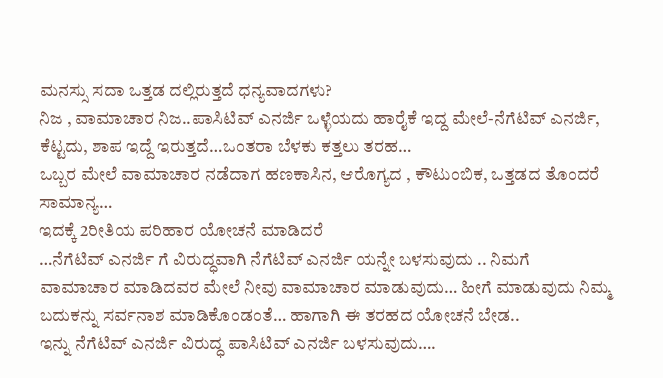ಮನಸ್ಸು ಸದಾ ಒತ್ತಡ ದಲ್ಲಿರುತ್ತದೆ ಧನ್ಯವಾದಗಳು?
ನಿಜ , ವಾಮಾಚಾರ ನಿಜ..ಪಾಸಿಟಿವ್ ಎನರ್ಜಿ ಒಳ್ಳೆಯದು ಹಾರೈಕೆ ಇದ್ದ ಮೇಲೆ-ನೆಗೆಟಿವ್ ಎನರ್ಜಿ, ಕೆಟ್ಟದು, ಶಾಪ ಇದ್ದೆ ಇರುತ್ತದೆ…ಒಂತರಾ ಬೆಳಕು ಕತ್ತಲು ತರಹ…
ಒಬ್ಬರ ಮೇಲೆ ವಾಮಾಚಾರ ನಡೆದಾಗ ಹಣಕಾಸಿನ, ಆರೊಗ್ಯದ , ಕೌಟುಂಬಿಕ, ಒತ್ತಡದ ತೊಂದರೆ ಸಾಮಾನ್ಯ…
ಇದಕ್ಕೆ 2ರೀತಿಯ ಪರಿಹಾರ ಯೋಚನೆ ಮಾಡಿದರೆ
…ನೆಗೆಟಿವ್ ಎನರ್ಜಿ ಗೆ ವಿರುದ್ಧವಾಗಿ ನೆಗೆಟಿವ್ ಎನರ್ಜಿ ಯನ್ನೇ ಬಳಸುವುದು .. ನಿಮಗೆ ವಾಮಾಚಾರ ಮಾಡಿದವರ ಮೇಲೆ ನೀವು ವಾಮಾಚಾರ ಮಾಡುವುದು… ಹೀಗೆ ಮಾಡುವುದು ನಿಮ್ಮ ಬದುಕನ್ನು ಸರ್ವನಾಶ ಮಾಡಿಕೊಂಡಂತೆ… ಹಾಗಾಗಿ ಈ ತರಹದ ಯೋಚನೆ ಬೇಡ..
ಇನ್ನು ನೆಗೆಟಿವ್ ಎನರ್ಜಿ ವಿರುದ್ಧ ಪಾಸಿಟಿವ್ ಎನರ್ಜಿ ಬಳಸುವುದು….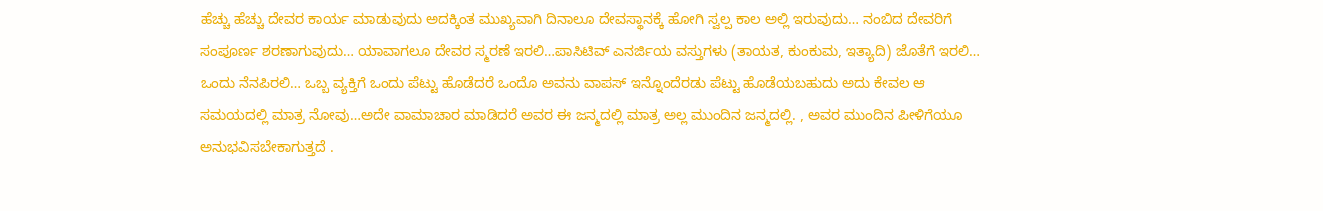ಹೆಚ್ಚು ಹೆಚ್ಚು ದೇವರ ಕಾರ್ಯ ಮಾಡುವುದು ಅದಕ್ಕಿಂತ ಮುಖ್ಯವಾಗಿ ದಿನಾಲೂ ದೇವಸ್ಥಾನಕ್ಕೆ ಹೋಗಿ ಸ್ವಲ್ಪ ಕಾಲ ಅಲ್ಲಿ ಇರುವುದು… ನಂಬಿದ ದೇವರಿಗೆ ಸಂಪೂರ್ಣ ಶರಣಾಗುವುದು… ಯಾವಾಗಲೂ ದೇವರ ಸ್ಮರಣೆ ಇರಲಿ…ಪಾಸಿಟಿವ್ ಎನರ್ಜಿಯ ವಸ್ತುಗಳು (ತಾಯತ, ಕುಂಕುಮ, ಇತ್ಯಾದಿ) ಜೊತೆಗೆ ಇರಲಿ…
ಒಂದು ನೆನಪಿರಲಿ… ಒಬ್ಬ ವ್ಯಕ್ತಿಗೆ ಒಂದು ಪೆಟ್ಟು ಹೊಡೆದರೆ ಒಂದೊ ಅವನು ವಾಪಸ್ ಇನ್ನೊಂದೆರಡು ಪೆಟ್ಟು ಹೊಡೆಯಬಹುದು ಅದು ಕೇವಲ ಆ ಸಮಯದಲ್ಲಿ ಮಾತ್ರ ನೋವು…ಅದೇ ವಾಮಾಚಾರ ಮಾಡಿದರೆ ಅವರ ಈ ಜನ್ಮದಲ್ಲಿ ಮಾತ್ರ ಅಲ್ಲ ಮುಂದಿನ ಜನ್ಮದಲ್ಲಿ. , ಅವರ ಮುಂದಿನ ಪೀಳಿಗೆಯೂ ಅನುಭವಿಸಬೇಕಾಗುತ್ತದೆ .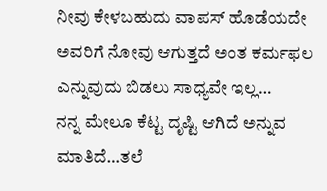ನೀವು ಕೇಳಬಹುದು ವಾಪಸ್ ಹೊಡೆಯದೇ ಅವರಿಗೆ ನೋವು ಆಗುತ್ತದೆ ಅಂತ ಕರ್ಮಫಲ ಎನ್ನುವುದು ಬಿಡಲು ಸಾಧ್ಯವೇ ಇಲ್ಲ…
ನನ್ನ ಮೇಲೂ ಕೆಟ್ಟ ದೃಷ್ಟಿ ಆಗಿದೆ ಅನ್ನುವ ಮಾತಿದೆ…ತಲೆ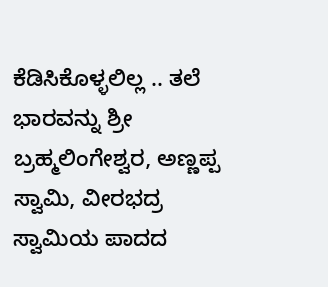ಕೆಡಿಸಿಕೊಳ್ಳಲಿಲ್ಲ .. ತಲೆ ಭಾರವನ್ನು ಶ್ರೀ ಬ್ರಹ್ಮಲಿಂಗೇಶ್ವರ, ಅಣ್ಣಪ್ಪ ಸ್ವಾಮಿ, ವೀರಭದ್ರ ಸ್ವಾಮಿಯ ಪಾದದ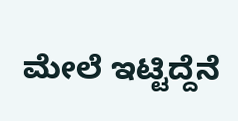ಮೇಲೆ ಇಟ್ಟಿದ್ದೆನೆ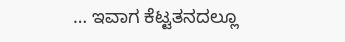… ಇವಾಗ ಕೆಟ್ಟತನದಲ್ಲೂ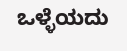ಒಳ್ಳೆಯದು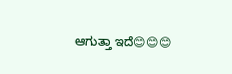ಆಗುತ್ತಾ ಇದೆ😊😊😊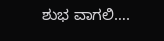ಶುಭ ವಾಗಲಿ….